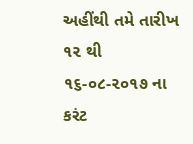અહીંથી તમે તારીખ ૧૨ થી ૧૬-૦૮-૨૦૧૭ ના કરંટ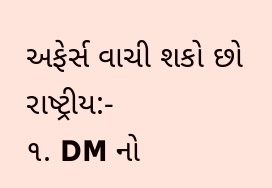અફેર્સ વાચી શકો છો
રાષ્ટ્રીય:-
૧. DM નો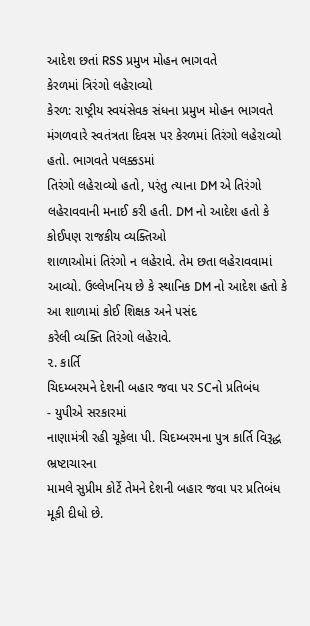આદેશ છતાં RSS પ્રમુખ મોહન ભાગવતે
કેરળમાં ત્રિરંગો લહેરાવ્યો
કેરળ: રાષ્ટ્રીય સ્વયંસેવક સંધના પ્રમુખ મોહન ભાગવતે
મંગળવારે સ્વતંત્રતા દિવસ પર કેરળમાં તિરંગો લહેરાવ્યો હતો. ભાગવતે પલક્કડમાં
તિરંગો લહેરાવ્યો હતો, પરંતુ ત્યાના DM એ તિરંગો લહેરાવવાની મનાઈ કરી હતી. DM નો આદેશ હતો કે કોઈપણ રાજકીય વ્યક્તિઓ
શાળાઓમાં તિરંગો ન લહેરાવે. તેમ છતા લહેરાવવામાં આવ્યો. ઉલ્લેખનિય છે કે સ્થાનિક DM નો આદેશ હતો કે આ શાળામાં કોઈ શિક્ષક અને પસંદ
કરેલી વ્યક્તિ તિરંગો લહેરાવે.
૨. કાર્તિ
ચિદમ્બરમને દેશની બહાર જવા પર SCનો પ્રતિબંધ
- યુપીએ સરકારમાં
નાણામંત્રી રહી ચૂકેલા પી. ચિદમ્બરમના પુત્ર કાર્તિ વિરૂદ્ધ ભ્રષ્ટાચારના
મામલે સુપ્રીમ કોર્ટે તેમને દેશની બહાર જવા પર પ્રતિબંધ મૂકી દીધો છે.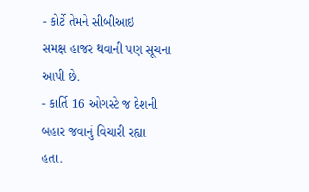- કોર્ટે તેમને સીબીઆઇ
સમક્ષ હાજર થવાની પણ સૂચના આપી છે.
- કાર્તિ 16 ઓગસ્ટે જ દેશની બહાર જવાનું વિચારી રહ્યા
હતા.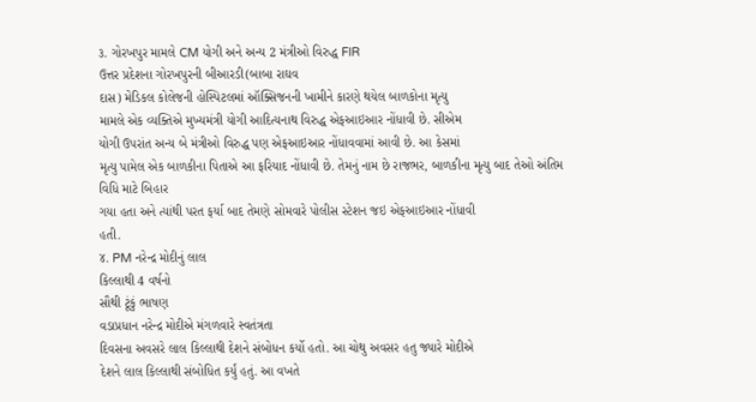૩. ગોરખપુર મામલે CM યોગી અને અન્ય 2 મંત્રીઓ વિરુદ્ધ FIR
ઉત્તર પ્રદેશના ગોરખપુરની બીઆરડી(બાબા રાઘવ
દાસ) મેડિકલ કોલેજની હોસ્પિટલમાં ઑક્સિજનની ખામીને કારણે થયેલ બાળકોના મૃત્યુ
મામલે એક વ્યક્તિએ મુખ્યમંત્રી યોગી આદિત્યનાથ વિરુદ્ધ એફઆઇઆર નોંધાવી છે. સીએમ
યોગી ઉપરાંત અન્ય બે મંત્રીઓ વિરુદ્ધ પણ એફઆઇઆર નોંધાવવામાં આવી છે. આ કેસમાં
મૃત્યુ પામેલ એક બાળકીના પિતાએ આ ફરિયાદ નોંધાવી છે. તેમનું નામ છે રાજભર, બાળકીના મૃત્યુ બાદ તેઓ અંતિમ વિધિ માટે બિહાર
ગયા હતા અને ત્યાંથી પરત ફર્યા બાદ તેમણે સોમવારે પોલીસ સ્ટેશન જઇ એફઆઇઆર નોંધાવી
હતી.
૪. PM નરેન્દ્ર મોદીનું લાલ
કિલ્લાથી 4 વર્ષનો
સૌથી ટૂંકું ભાષણ
વડાપ્રધાન નરેન્દ્ર મોદીએ મંગળવારે સ્વતંત્રતા
દિવસના અવસરે લાલ કિલ્લાથી દેશને સંબોધન કર્યો હતો. આ ચોથુ અવસર હતુ જ્યારે મોદીએ
દેશને લાલ કિલ્લાથી સંબોધિત કર્યું હતું. આ વખતે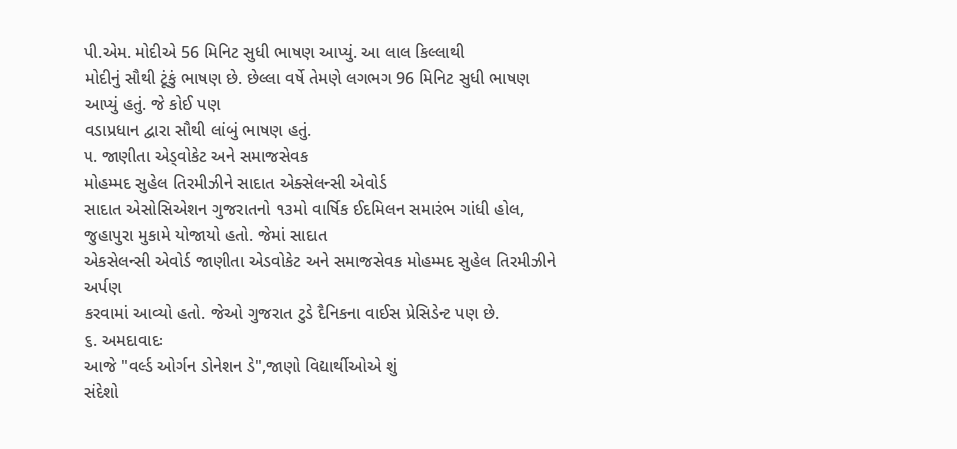પી.એમ. મોદીએ 56 મિનિટ સુધી ભાષણ આપ્યું. આ લાલ કિલ્લાથી
મોદીનું સૌથી ટૂંકું ભાષણ છે. છેલ્લા વર્ષે તેમણે લગભગ 96 મિનિટ સુધી ભાષણ આપ્યું હતું. જે કોઈ પણ
વડાપ્રધાન દ્વારા સૌથી લાંબું ભાષણ હતું.
૫. જાણીતા એડ્વોકેટ અને સમાજસેવક
મોહમ્મદ સુહેલ તિરમીઝીને સાદાત એક્સેલન્સી એવોર્ડ
સાદાત એસોસિએશન ગુજરાતનો ૧૩મો વાર્ષિક ઈદમિલન સમારંભ ગાંધી હોલ, જુહાપુરા મુકામે યોજાયો હતો. જેમાં સાદાત
એકસેલન્સી એવોર્ડ જાણીતા એડવોકેટ અને સમાજસેવક મોહમ્મદ સુહેલ તિરમીઝીને અર્પણ
કરવામાં આવ્યો હતો. જેઓ ગુજરાત ટુડે દૈનિકના વાઈસ પ્રેસિડેન્ટ પણ છે.
૬. અમદાવાદઃ
આજે "વર્લ્ડ ઓર્ગન ડોનેશન ડે",જાણો વિદ્યાર્થીઓએ શું
સંદેશો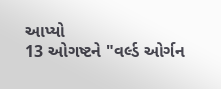આપ્યો
13 ઓગષ્ટને "વર્લ્ડ ઓર્ગન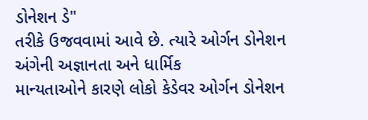ડોનેશન ડે"
તરીકે ઉજવવામાં આવે છે. ત્યારે ઓર્ગન ડોનેશન અંગેની અજ્ઞાનતા અને ધાર્મિક
માન્યતાઓને કારણે લોકો કેડેવર ઓર્ગન ડોનેશન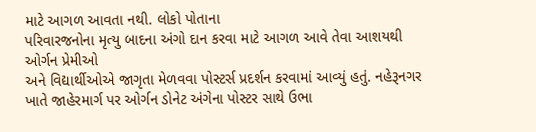માટે આગળ આવતા નથી. લોકો પોતાના
પરિવારજનોના મૃત્યુ બાદના અંગો દાન કરવા માટે આગળ આવે તેવા આશયથી ઓર્ગન પ્રેમીઓ
અને વિદ્યાર્થીઓએ જાગૃતા મેળવવા પોસ્ટર્સ પ્રદર્શન કરવામાં આવ્યું હતું. નહેરૂનગર
ખાતે જાહેરમાર્ગ પર ઓર્ગન ડોનેટ અંગેના પોસ્ટર સાથે ઉભા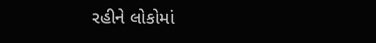રહીને લોકોમાં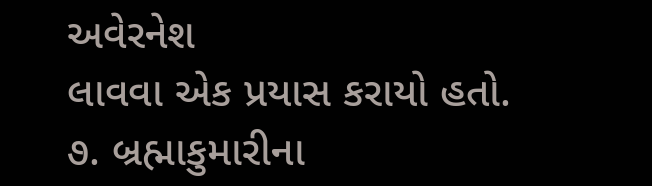અવેરનેશ
લાવવા એક પ્રયાસ કરાયો હતો.
૭. બ્રહ્માકુમારીના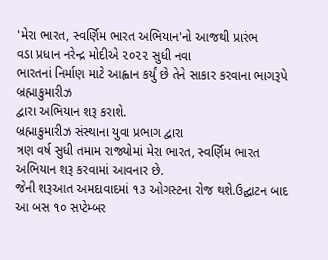'મેરા ભારત, સ્વર્ણિમ ભારત અભિયાન'નો આજથી પ્રારંભ
વડા પ્રધાન નરેન્દ્ર મોદીએ ૨૦૨૨ સુધી નવા
ભારતનાં નિર્માણ માટે આહ્વાન કર્યું છે તેને સાકાર કરવાના ભાગરૂપે બ્રહ્માકુમારીઝ
દ્વારા અભિયાન શરૂ કરાશે.
બ્રહ્માકુમારીઝ સંસ્થાના યુવા પ્રભાગ દ્વારા
ત્રણ વર્ષ સુધી તમામ રાજ્યોમાં મેરા ભારત, સ્વર્ણિમ ભારત અભિયાન શરૂ કરવામાં આવનાર છે.
જેની શરૂઆત અમદાવાદમાં ૧૩ ઓગસ્ટના રોજ થશે.ઉદ્ઘાટન બાદ આ બસ ૧૦ સપ્ટેમ્બર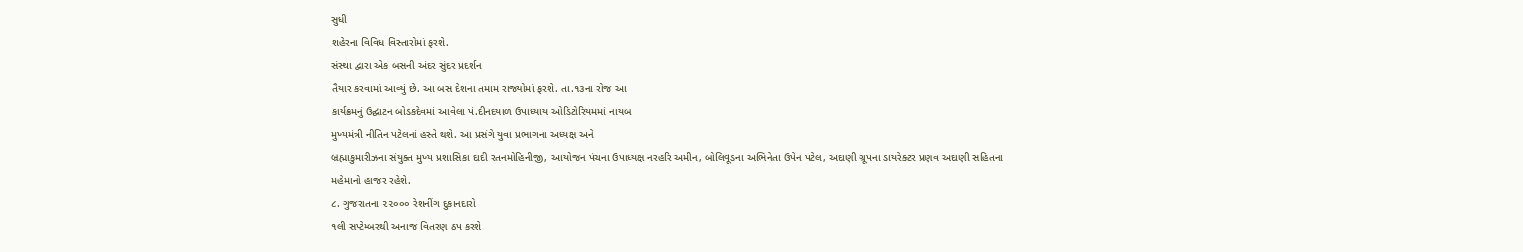સુધી
શહેરના વિવિધ વિસ્તારોમાં ફરશે.
સંસ્થા દ્વારા એક બસની અંદર સુંદર પ્રદર્શન
તૈયાર કરવામાં આવ્યું છે. આ બસ દેશના તમામ રાજ્યોમાં ફરશે. તા.૧૩ના રોજ આ
કાર્યક્રમનું ઉદ્ઘાટન બોડકદેવમાં આવેલા પં.દીનદયાળ ઉપાધ્યાય ઓડિટોરિયમમાં નાયબ
મુખ્યમંત્રી નીતિન પટેલનાં હસ્તે થશે. આ પ્રસંગે યુવા પ્રભાગના અધ્યક્ષ અને
બ્રહ્માકુમારીઝના સંયુક્ત મુખ્ય પ્રશાસિકા દાદી રતનમોહિનીજી, આયોજન પંચના ઉપાધ્યક્ષ નરહરિ અમીન, બોલિવૂડના અભિનેતા ઉપેન પટેલ, અદાણી ગ્રૂપના ડાયરેક્ટર પ્રણવ અદાણી સહિતના
મહેમાનો હાજર રહેશે.
૮. ગુજરાતના ૨૨૦૦૦ રેશનીંગ દુકાનદારો
૧લી સપ્ટેમ્બરથી અનાજ વિતરણ ઠપ કરશે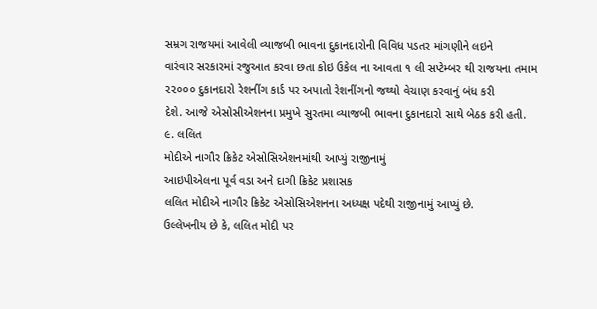સમ્રગ રાજયમાં આવેલી વ્યાજબી ભાવના દુકાનદારોની વિવિધ પડતર માંગણીને લઇને
વારંવાર સરકારમાં રજુઆત કરવા છતા કોઇ ઉકેલ ના આવતા ૧ લી સપ્ટેમ્બર થી રાજયના તમામ
૨૨૦૦૦ દુકાનદારો રેશનીંગ કાર્ડ પર અપાતો રેશનીંગનો જથ્થો વેચાણ કરવાનું બંધ કરી
દેશે. આજે એસોસીએશનના પ્રમુખે સુરતમા વ્યાજબી ભાવના દુકાનદારો સાથે બેઠક કરી હતી.
૯. લલિત
મોદીએ નાગૌર ક્રિકેટ એસોસિએશનમાંથી આપ્યું રાજીનામું
આઇપીએલના પૂર્વ વડા અને દાગી ક્રિકેટ પ્રશાસક
લલિત મોદીએ નાગૌર ક્રિકેટ એસોસિએશનના અધ્યક્ષ પદેથી રાજીનામું આપ્યું છે.
ઉલ્લેખનીય છે કે, લલિત મોદી પર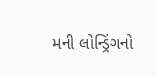મની લોન્ડ્રિંગનો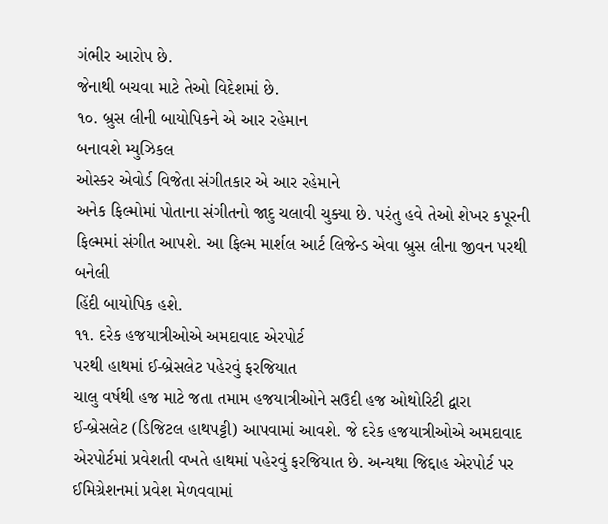ગંભીર આરોપ છે.
જેનાથી બચવા માટે તેઓ વિદેશમાં છે.
૧૦. બ્રુસ લીની બાયોપિકને એ આર રહેમાન
બનાવશે મ્યુઝિકલ
ઓસ્કર એવોર્ડ વિજેતા સંગીતકાર એ આર રહેમાને
અનેક ફિલ્મોમાં પોતાના સંગીતનો જાદુ ચલાવી ચુક્યા છે. પરંતુ હવે તેઓ શેખર કપૂરની
ફિલ્મમાં સંગીત આપશે. આ ફિલ્મ માર્શલ આર્ટ લિજેન્ડ એવા બ્રુસ લીના જીવન પરથી બનેલી
હિંદી બાયોપિક હશે.
૧૧. દરેક હજયાત્રીઓએ અમદાવાદ એરપોર્ટ
પરથી હાથમાં ઈ-બ્રેસલેટ પહેરવું ફરજિયાત
ચાલુ વર્ષથી હજ માટે જતા તમામ હજયાત્રીઓને સઉદી હજ ઓથોરિટી દ્વારા
ઈ-બ્રેસલેટ (ડિજિટલ હાથપટ્ટી) આપવામાં આવશે. જે દરેક હજયાત્રીઓએ અમદાવાદ
એરપોર્ટમાં પ્રવેશતી વખતે હાથમાં પહેરવું ફરજિયાત છે. અન્યથા જિદ્દાહ એરપોર્ટ પર
ઈમિગ્રેશનમાં પ્રવેશ મેળવવામાં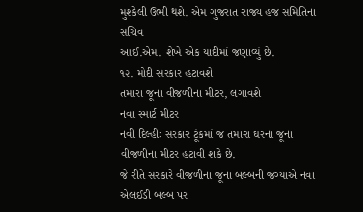મુશ્કેલી ઉભી થશે. એમ ગુજરાત રાજ્ય હજ સમિતિના સચિવ
આઈ.એમ. શેખે એક યાદીમાં જણાવ્યું છે.
૧૨. મોદી સરકાર હટાવશે
તમારા જૂના વીજળીના મીટર, લગાવશે
નવા સ્માર્ટ મીટર
નવી દિલ્હીઃ સરકાર ટૂંકમાં જ તમારા ઘરના જૂના વીજળીના મીટર હટાવી શકે છે.
જે રીતે સરકારે વીજળીના જૂના બલ્બની જગ્યાએ નવા એલઈડી બલ્બ પર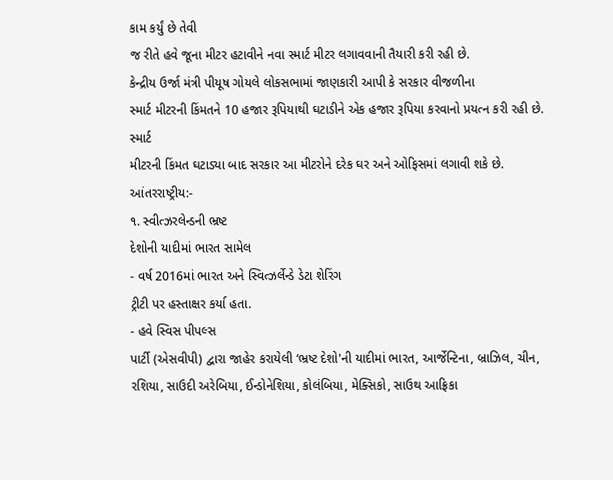કામ કર્યું છે તેવી
જ રીતે હવે જૂના મીટર હટાવીને નવા સ્માર્ટ મીટર લગાવવાની તૈયારી કરી રહી છે.
કેન્દ્રીય ઉર્જા મંત્રી પીયૂષ ગોયલે લોકસભામાં જાણકારી આપી કે સરકાર વીજળીના
સ્માર્ટ મીટરની કિંમતને 10 હજાર રૂપિયાથી ઘટાડીને એક હજાર રૂપિયા કરવાનો પ્રયત્ન કરી રહી છે. સ્માર્ટ
મીટરની કિંમત ઘટાડ્યા બાદ સરકાર આ મીટરોને દરેક ઘર અને ઓફિસમાં લગાવી શકે છે.
આંતરરાષ્ટ્રીય:-
૧. સ્વીત્ઝરલેન્ડની ભ્રષ્ટ
દેશોની યાદીમાં ભારત સામેલ
- વર્ષ 2016માં ભારત અને સ્વિત્ઝર્લેન્ડે ડેટા શેરિંગ
ટ્રીટી પર હસ્તાક્ષર કર્યા હતા.
- હવે સ્વિસ પીપલ્સ
પાર્ટી (એસવીપી) દ્વારા જાહેર કરાયેલી ‘ભ્રષ્ટ દેશો'ની યાદીમાં ભારત, આર્જેન્ટિના, બ્રાઝિલ, ચીન, રશિયા, સાઉદી અરેબિયા, ઈન્ડોનેશિયા, કોલંબિયા, મેક્સિકો, સાઉથ આફ્રિકા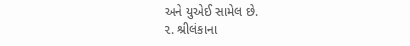અને યુએઈ સામેલ છે.
૨. શ્રીલંકાના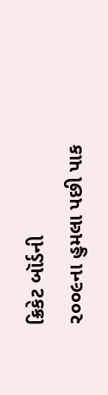ક્રિકેટ બૉર્ડની
૨૦૦૯ના હુમલા પછી પાક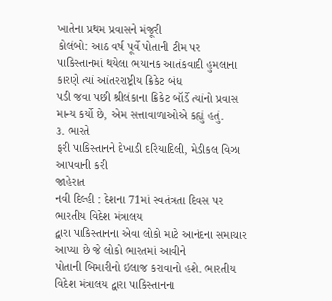ખાતેના પ્રથમ પ્રવાસને મંજૂરી
કોલંબો: આઠ વર્ષ પૂર્વે પોતાની ટીમ પર
પાકિસ્તાનમાં થયેલા ભયાનક આતંકવાદી હુમલાના કારણે ત્યાં આંતરરાષ્ટ્રીય ક્રિકેટ બંધ
પડી જવા પછી શ્રીલંકાના ક્રિકેટ બૉર્ડે ત્યાંનો પ્રવાસ માન્ય કર્યો છે, એમ સત્તાવાળાઓએ કહ્યું હતું.
૩. ભારતે
ફરી પાકિસ્તાનને દેખાડી દરિયાદિલી, મેડીકલ વિઝા આપવાની કરી
જાહેરાત
નવી દિલ્હી : દેશના 71માં સ્વતંત્રતા દિવસ પર ભારતીય વિદેશ મંત્રાલય
દ્વારા પાકિસ્તાનના એવા લોકો માટે આનંદના સમાચાર આપ્યા છે જે લોકો ભારતમાં આવીને
પોતાની બિમારીનો ઇલાજ કરાવાનો હશે. ભારતીય વિદેશ મંત્રાલય દ્વારા પાકિસ્તાનના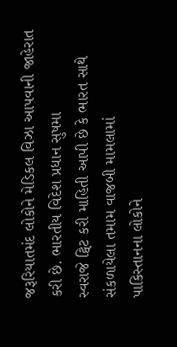જરૂરિયાતમંદ લોકોને મેડિકલ વિઝા આપવાની જાહેરાત કરી છે. ભારતીય વિદેશ પ્રધાન સુષમા
સ્વરાજે ટ્વિટ કરી માહિતી આપી છે કે ભારત સાથે સંકળાયેલા તમામ વાજબી મામલામાં
પાકિસ્તાનના લોકોને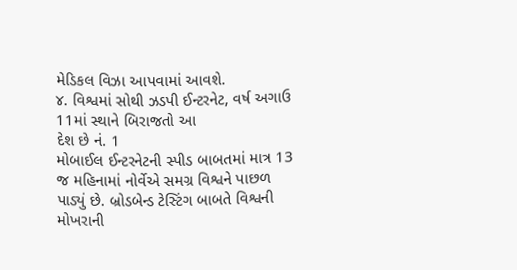મેડિકલ વિઝા આપવામાં આવશે.
૪. વિશ્વમાં સોથી ઝડપી ઈન્ટરનેટ, વર્ષ અગાઉ 11માં સ્થાને બિરાજતો આ
દેશ છે નં. 1
મોબાઈલ ઈન્ટરનેટની સ્પીડ બાબતમાં માત્ર 13 જ મહિનામાં નોર્વેએ સમગ્ર વિશ્વને પાછળ
પાડ્યું છે. બ્રોડબેન્ડ ટેસ્ટિંગ બાબતે વિશ્વની મોખરાની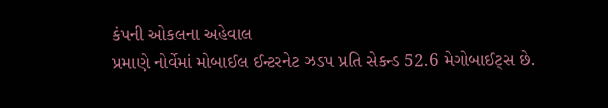કંપની ઓકલના અહેવાલ
પ્રમાણે નોર્વેમાં મોબાઈલ ઈન્ટરનેટ ઝડપ પ્રતિ સેકન્ડ 52.6 મેગોબાઈટ્સ છે.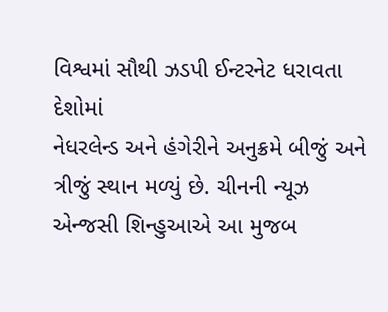વિશ્વમાં સૌથી ઝડપી ઈન્ટરનેટ ધરાવતા દેશોમાં
નેધરલેન્ડ અને હંગેરીને અનુક્રમે બીજું અને ત્રીજું સ્થાન મળ્યું છે. ચીનની ન્યૂઝ
એન્જસી શિન્હુઆએ આ મુજબ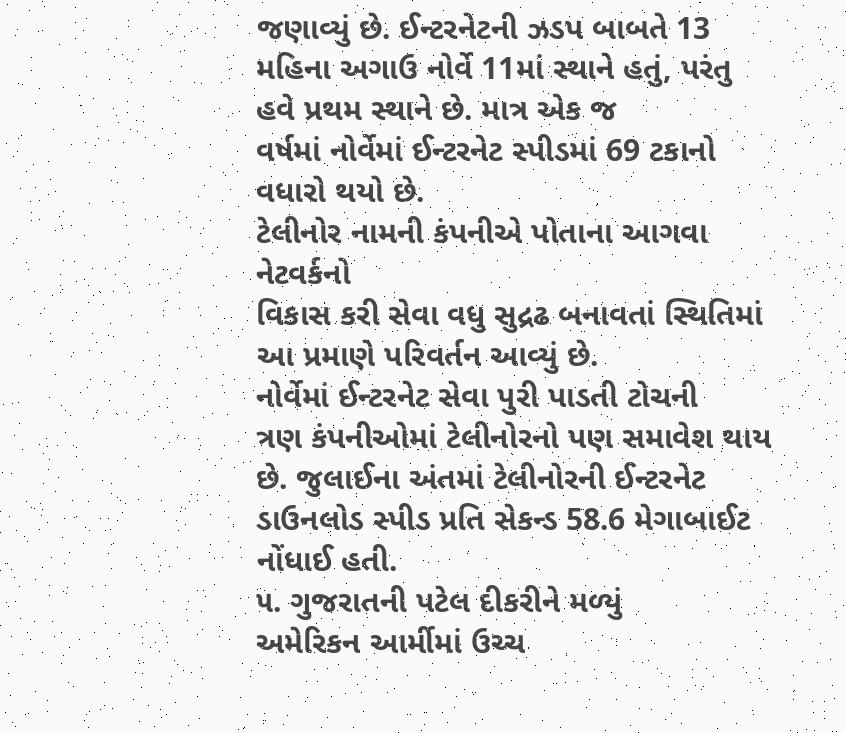જણાવ્યું છે. ઈન્ટરનેટની ઝડપ બાબતે 13 મહિના અગાઉ નોર્વે 11માં સ્થાને હતું, પરંતુ હવે પ્રથમ સ્થાને છે. માત્ર એક જ
વર્ષમાં નોર્વેમાં ઈન્ટરનેટ સ્પીડમાં 69 ટકાનો વધારો થયો છે.
ટેલીનોર નામની કંપનીએ પોતાના આગવા નેટવર્કનો
વિકાસ કરી સેવા વધુ સુદ્રઢ બનાવતાં સ્થિતિમાં આ પ્રમાણે પરિવર્તન આવ્યું છે.
નોર્વેમાં ઈન્ટરનેટ સેવા પુરી પાડતી ટોચની
ત્રણ કંપનીઓમાં ટેલીનોરનો પણ સમાવેશ થાય છે. જુલાઈના અંતમાં ટેલીનોરની ઈન્ટરનેટ
ડાઉનલોડ સ્પીડ પ્રતિ સેકન્ડ 58.6 મેગાબાઈટ નોંધાઈ હતી.
૫. ગુજરાતની પટેલ દીકરીને મળ્યું
અમેરિકન આર્મીમાં ઉચ્ચ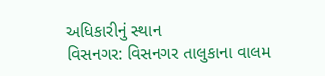અધિકારીનું સ્થાન
વિસનગર: વિસનગર તાલુકાના વાલમ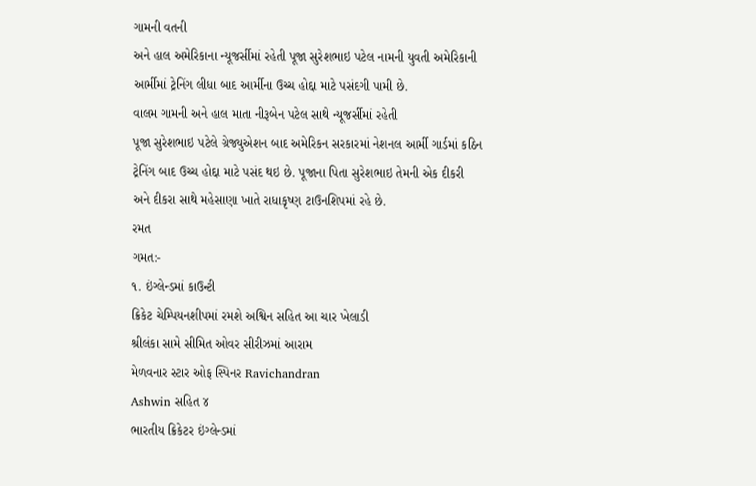ગામની વતની
અને હાલ અમેરિકાના ન્યૂજર્સીમાં રહેતી પૂજા સુરેશભાઇ પટેલ નામની યુવતી અમેરિકાની
આર્મીમાં ટ્રેનિંગ લીધા બાદ આર્મીના ઉચ્ચ હોદ્દા માટે પસંદગી પામી છે.
વાલમ ગામની અને હાલ માતા નીરૂબેન પટેલ સાથે ન્યૂજર્સીમાં રહેતી
પૂજા સુરેશભાઇ પટેલે ગ્રેજ્યુએશન બાદ અમેરિકન સરકારમાં નેશનલ આર્મી ગાર્ડમાં કઠિન
ટ્રેનિંગ બાદ ઉચ્ચ હોદ્દા માટે પસંદ થઇ છે. પૂજાના પિતા સુરેશભાઇ તેમની એક દીકરી
અને દીકરા સાથે મહેસાણા ખાતે રાધાકૃષ્ણ ટાઉનશિપમાં રહે છે.
રમત
ગમત:-
૧. ઇંગ્લેન્ડમાં કાઉન્ટી
ક્રિકેટ ચેમ્પિયનશીપમાં રમશે અશ્વિન સહિત આ ચાર ખેલાડી
શ્રીલંકા સામે સીમિત ઓવર સીરીઝમાં આરામ
મેળવનાર સ્ટાર ઓફ સ્પિનર Ravichandran
Ashwin સહિત ૪
ભારતીય ક્રિકેટર ઇંગ્લેન્ડમાં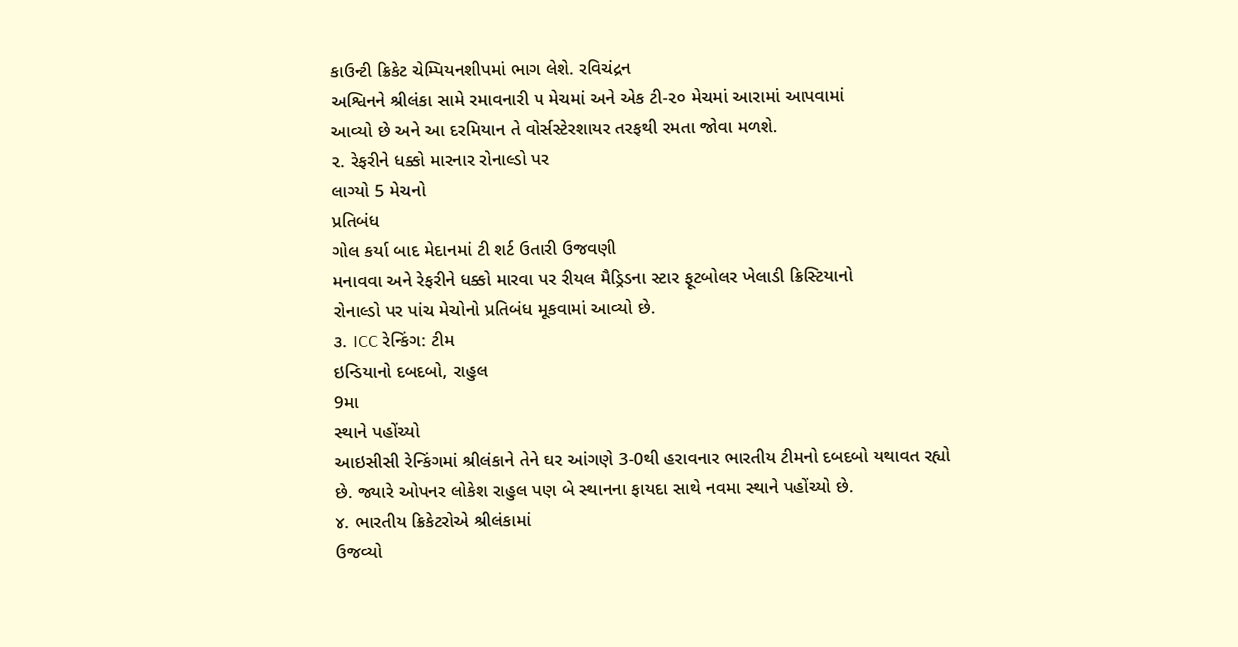કાઉન્ટી ક્રિકેટ ચેમ્પિયનશીપમાં ભાગ લેશે. રવિચંદ્રન
અશ્વિનને શ્રીલંકા સામે રમાવનારી ૫ મેચમાં અને એક ટી-૨૦ મેચમાં આરામાં આપવામાં
આવ્યો છે અને આ દરમિયાન તે વોર્સસ્ટેરશાયર તરફથી રમતા જોવા મળશે.
૨. રેફરીને ધક્કો મારનાર રોનાલ્ડો પર
લાગ્યો 5 મેચનો
પ્રતિબંધ
ગોલ કર્યા બાદ મેદાનમાં ટી શર્ટ ઉતારી ઉજવણી
મનાવવા અને રેફરીને ધક્કો મારવા પર રીયલ મૈડ્રિડના સ્ટાર ફૂટબોલર ખેલાડી ક્રિસ્ટિયાનો
રોનાલ્ડો પર પાંચ મેચોનો પ્રતિબંધ મૂકવામાં આવ્યો છે.
૩. ICC રેન્કિંગ: ટીમ
ઇન્ડિયાનો દબદબો, રાહુલ
9મા
સ્થાને પહોંચ્યો
આઇસીસી રેન્કિંગમાં શ્રીલંકાને તેને ઘર આંગણે 3-0થી હરાવનાર ભારતીય ટીમનો દબદબો યથાવત રહ્યો
છે. જ્યારે ઓપનર લોકેશ રાહુલ પણ બે સ્થાનના ફાયદા સાથે નવમા સ્થાને પહોંચ્યો છે.
૪. ભારતીય ક્રિકેટરોએ શ્રીલંકામાં
ઉજવ્યો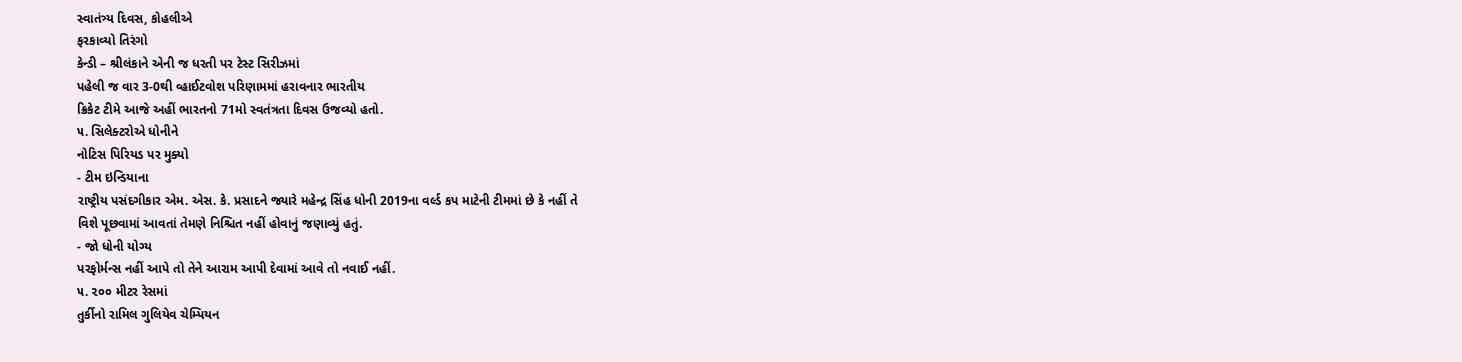સ્વાતંત્ર્ય દિવસ, કોહલીએ
ફરકાવ્યો તિરંગો
કેન્ડી – શ્રીલંકાને એની જ ધરતી પર ટેસ્ટ સિરીઝમાં
પહેલી જ વાર 3-0થી વ્હાઈટવોશ પરિણામમાં હરાવનાર ભારતીય
ક્રિકેટ ટીમે આજે અહીં ભારતનો 71મો સ્વતંત્રતા દિવસ ઉજવ્યો હતો.
૫. સિલેક્ટરોએ ધોનીને
નોટિસ પિરિયડ પર મુક્યો
- ટીમ ઇન્ડિયાના
રાષ્ટ્રીય પસંદગીકાર એમ. એસ. કે. પ્રસાદને જ્યારે મહેન્દ્ર સિંહ ધોની 2019ના વર્લ્ડ કપ માટેની ટીમમાં છે કે નહીં તે
વિશે પૂછવામાં આવતાં તેમણે નિશ્ચિત નહીં હોવાનું જણાવ્યું હતું.
- જો ધોની યોગ્ય
પરફોર્મન્સ નહીં આપે તો તેને આરામ આપી દેવામાં આવે તો નવાઈ નહીં.
૫. ૨૦૦ મીટર રેસમાં
તુર્કીનો રામિલ ગુલિયેવ ચેમ્પિયન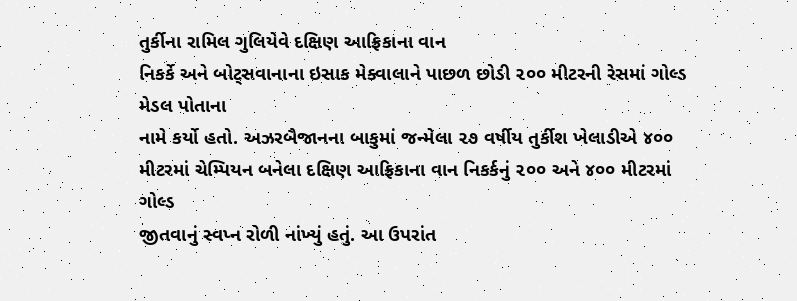તુર્કીના રામિલ ગુલિયેવે દક્ષિણ આફ્રિકાના વાન
નિકર્કે અને બોટ્સવાનાના ઇસાક મેક્વાલાને પાછળ છોડી ૨૦૦ મીટરની રેસમાં ગોલ્ડ મેડલ પોતાના
નામે કર્યો હતો. અઝરબૈજાનના બાકુમાં જન્મેલા ૨૭ વર્ષીય તુર્કીશ ખેલાડીએ ૪૦૦
મીટરમાં ચેમ્પિયન બનેલા દક્ષિણ આફ્રિકાના વાન નિકર્કનું ૨૦૦ અને ૪૦૦ મીટરમાં ગોલ્ડ
જીતવાનું સ્વપ્ન રોળી નાંખ્યું હતું. આ ઉપરાંત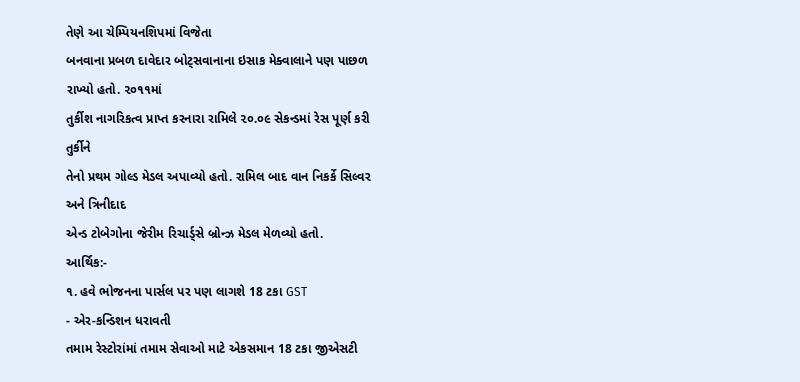તેણે આ ચેમ્પિયનશિપમાં વિજેતા
બનવાના પ્રબળ દાવેદાર બોટ્સવાનાના ઇસાક મેક્વાલાને પણ પાછળ રાખ્યો હતો. ૨૦૧૧માં
તુર્કીશ નાગરિકત્વ પ્રાપ્ત કરનારા રામિલે ૨૦.૦૯ સેકન્ડમાં રેસ પૂર્ણ કરી તુર્કીને
તેનો પ્રથમ ગોલ્ડ મેડલ અપાવ્યો હતો. રામિલ બાદ વાન નિકર્કે સિલ્વર અને ત્રિનીદાદ
એન્ડ ટોબેગોના જેરીમ રિચાર્ડ્સે બ્રોન્ઝ મેડલ મેળવ્યો હતો.
આર્થિક:-
૧. હવે ભોજનના પાર્સલ પર પણ લાગશે 18 ટકા GST
- એર-કન્ડિશન ધરાવતી
તમામ રેસ્ટોરાંમાં તમામ સેવાઓ માટે એકસમાન 18 ટકા જીએસટી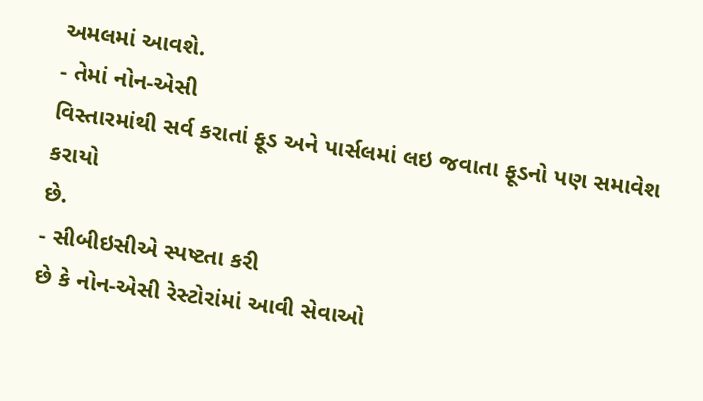અમલમાં આવશે.
- તેમાં નોન-એસી
વિસ્તારમાંથી સર્વ કરાતાં ફૂડ અને પાર્સલમાં લઇ જવાતા ફૂડનો પણ સમાવેશ કરાયો
છે.
- સીબીઇસીએ સ્પષ્ટતા કરી
છે કે નોન-એસી રેસ્ટોરાંમાં આવી સેવાઓ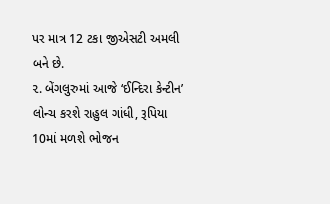પર માત્ર 12 ટકા જીએસટી અમલી બને છે.
૨. બેંગલુરુમાં આજે ‘ઈન્દિરા કેન્ટીન’ લોન્ચ કરશે રાહુલ ગાંધી, રૂપિયા 10માં મળશે ભોજન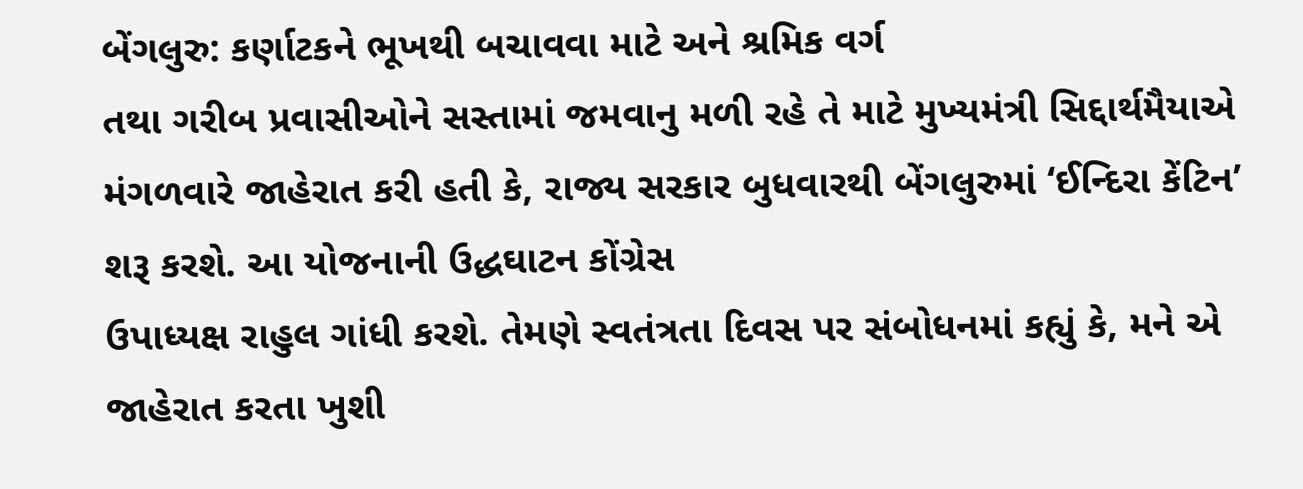બેંગલુરુ: કર્ણાટકને ભૂખથી બચાવવા માટે અને શ્રમિક વર્ગ
તથા ગરીબ પ્રવાસીઓને સસ્તામાં જમવાનુ મળી રહે તે માટે મુખ્યમંત્રી સિદ્દાર્થમૈયાએ
મંગળવારે જાહેરાત કરી હતી કે, રાજ્ય સરકાર બુધવારથી બેંગલુરુમાં ‘ઈન્દિરા કેંટિન’ શરૂ કરશે. આ યોજનાની ઉદ્ધઘાટન કોંગ્રેસ
ઉપાધ્યક્ષ રાહુલ ગાંધી કરશે. તેમણે સ્વતંત્રતા દિવસ પર સંબોધનમાં કહ્યું કે, મને એ જાહેરાત કરતા ખુશી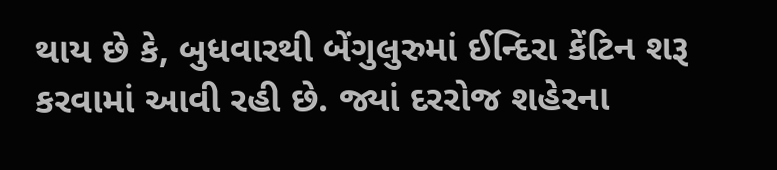થાય છે કે, બુધવારથી બેંગુલુરુમાં ઈન્દિરા કેંટિન શરૂ
કરવામાં આવી રહી છે. જ્યાં દરરોજ શહેરના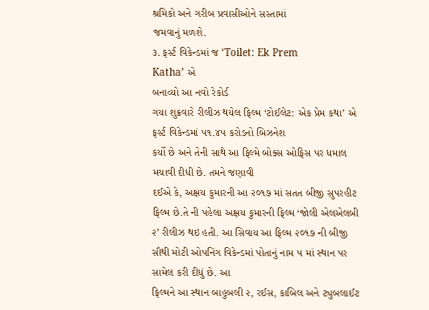શ્રમિકો અને ગરીબ પ્રવાસીઓને સસ્તામાં
જમવાનું મળશે.
૩. ફર્સ્ટ વિકેન્ડમાં જ ‘Toilet: Ek Prem
Katha’ એ
બનાવ્યો આ નવો રેકોર્ડ
ગયા શુક્રવારે રીલીઝ થયેલ ફિલ્મ ‘ટોઈલેટ: એક પ્રેમ કથા’ એ ફર્સ્ટ વિકેન્ડમાં ૫૧.૪૫ કરોડનો બિઝનેશ
કર્યો છે અને તેની સાથે આ ફિલ્મે બોક્સ ઓફિસ પર ધમાલ મચાવી દીધી છે. તમને જણાવી
દઈએ કે, અક્ષય કુમારની આ ૨૦૧૭ માં સતત બીજી સુપરહીટ
ફિલ્મ છે.તે ની પહેલા અક્ષય કુમારની ફિલ્મ ‘જોલી એલએલબી ૨’ રીલીઝ થઇ હતી. આ સિવાય આ ફિલ્મ ૨૦૧૭ ની બીજી
સૌથી મોટી ઓપનિંગ વિકેન્ડમાં પોતાનું નામ ૫ માં સ્થાન પર સામેલ કરી દીધું છે. આ
ફિલ્મને આ સ્થાન બાહુબલી ૨, રઈસ, કાબિલ અને ટ્યુબલાઈટ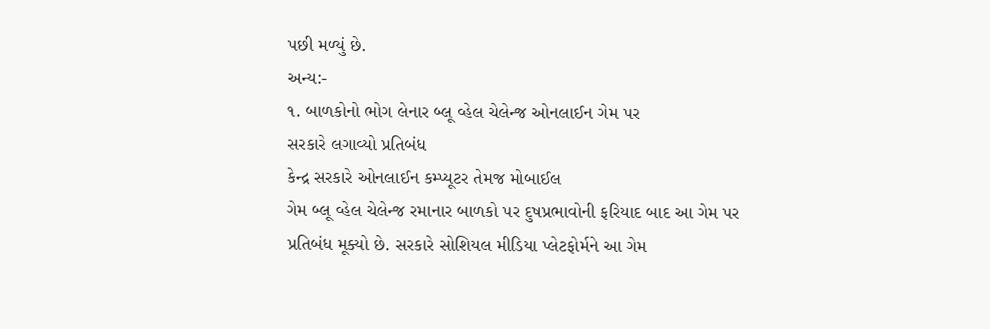પછી મળ્યું છે.
અન્ય:-
૧. બાળકોનો ભોગ લેનાર બ્લૂ વ્હેલ ચેલેન્જ ઓનલાઈન ગેમ પર
સરકારે લગાવ્યો પ્રતિબંધ
કેન્દ્ર સરકારે ઓનલાઈન કમ્પ્યૂટર તેમજ મોબાઈલ
ગેમ બ્લૂ વ્હેલ ચેલેન્જ રમાનાર બાળકો પર દુષપ્રભાવોની ફરિયાદ બાદ આ ગેમ પર
પ્રતિબંધ મૂક્યો છે. સરકારે સોશિયલ મીડિયા પ્લેટફોર્મને આ ગેમ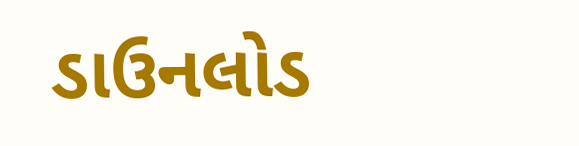ડાઉનલોડ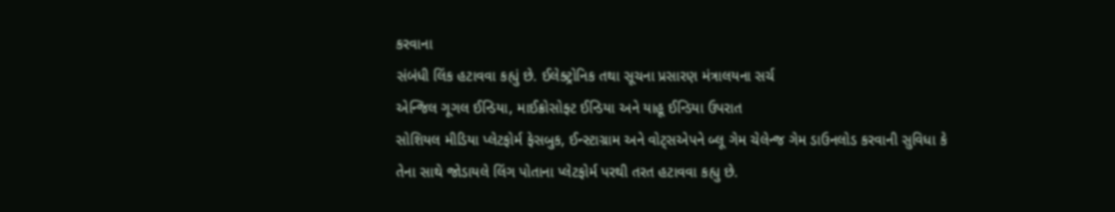કરવાના
સંબંધી લિંક હટાવવા કહ્યું છે. ઈલેક્ટ્રોનિક તથા સૂચના પ્રસારણ મંત્રાલયના સર્ચ
એન્જિલ ગૂગલ ઈન્ડિયા, માઈક્રોસોફ્ટ ઈન્ડિયા અને યાહૂ ઈન્ડિયા ઉપરાત
સોશિયલ મીડિયા પ્લેટફોર્મ ફેસબુક, ઈન્સ્ટાગ્રામ અને વોટ્સએપને બ્લૂ ગેમ ચેલેન્જ ગેમ ડાઉનલોડ કરવાની સુવિધા કે
તેના સાથે જોડાયલે લિંગ પોતાના પ્લેટફોર્મ પરથી તરત હટાવવા કહ્યુ છે.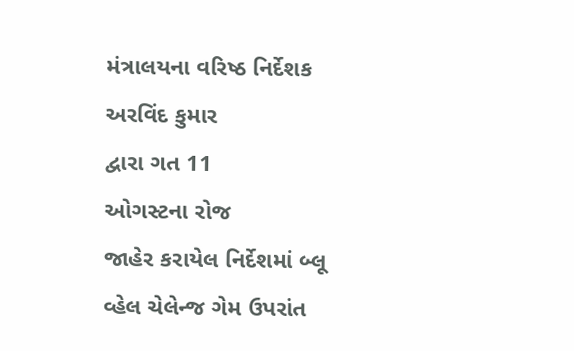મંત્રાલયના વરિષ્ઠ નિર્દેશક અરવિંદ કુમાર
દ્વારા ગત 11
ઓગસ્ટના રોજ
જાહેર કરાયેલ નિર્દેશમાં બ્લૂ વ્હેલ ચેલેન્જ ગેમ ઉપરાંત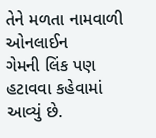તેને મળતા નામવાળી ઓનલાઈન
ગેમની લિંક પણ હટાવવા કહેવામાં આવ્યું છે.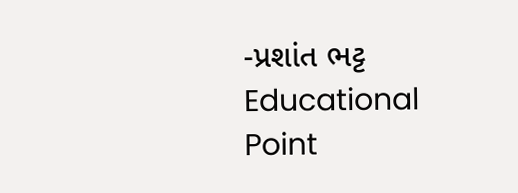-પ્રશાંત ભટ્ટ
Educational Point